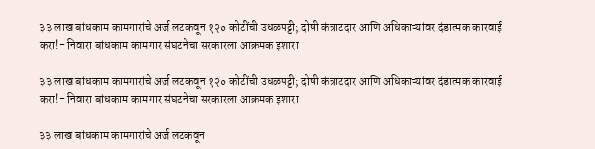३३ लाख बांधकाम कामगारांचे अर्ज लटकवून १२० कोटींची उधळपट्टी; दोषी कंत्राटदार आणि अधिकाऱ्यांवर दंडात्मक कारवाई करा!- निवारा बांधकाम कामगार संघटनेचा सरकारला आक्रमक इशारा

३३ लाख बांधकाम कामगारांचे अर्ज लटकवून १२० कोटींची उधळपट्टी; दोषी कंत्राटदार आणि अधिकाऱ्यांवर दंडात्मक कारवाई करा!- निवारा बांधकाम कामगार संघटनेचा सरकारला आक्रमक इशारा

३३ लाख बांधकाम कामगारांचे अर्ज लटकवून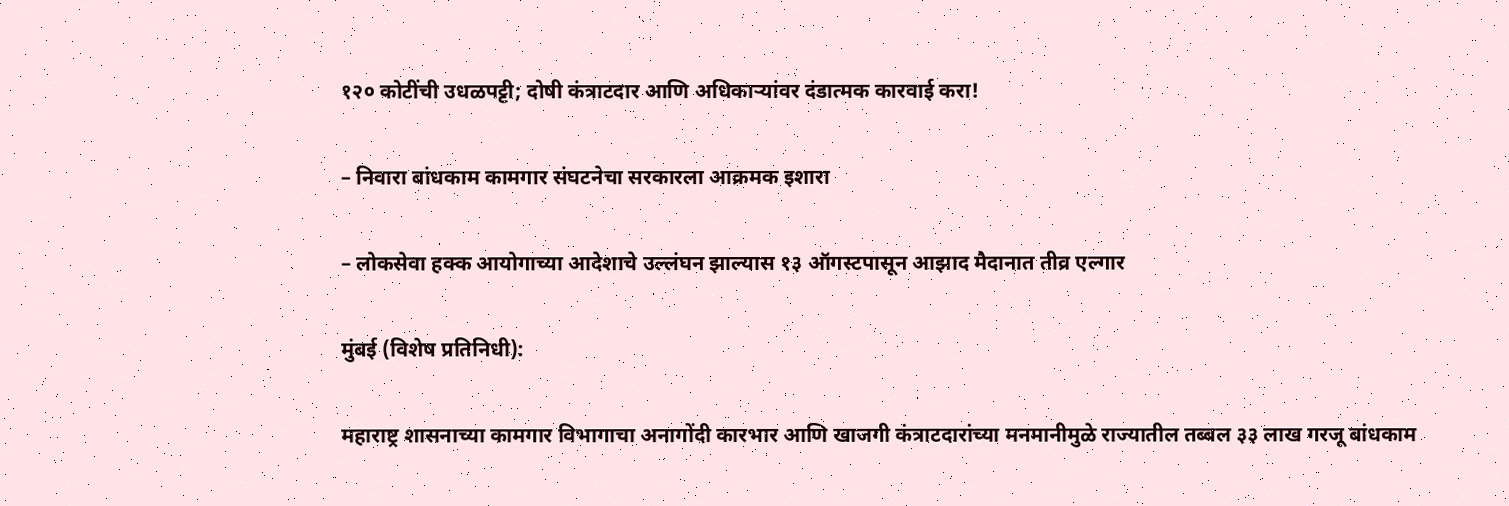१२० कोटींची उधळपट्टी; दोषी कंत्राटदार आणि अधिकाऱ्यांवर दंडात्मक कारवाई करा!

– निवारा बांधकाम कामगार संघटनेचा सरकारला आक्रमक इशारा

– लोकसेवा हक्क आयोगाच्या आदेशाचे उल्लंघन झाल्यास १३ ऑगस्टपासून आझाद मैदानात तीव्र एल्गार

मुंबई (विशेष प्रतिनिधी):

महाराष्ट्र शासनाच्या कामगार विभागाचा अनागोंदी कारभार आणि खाजगी कंत्राटदारांच्या मनमानीमुळे राज्यातील तब्बल ३३ लाख गरजू बांधकाम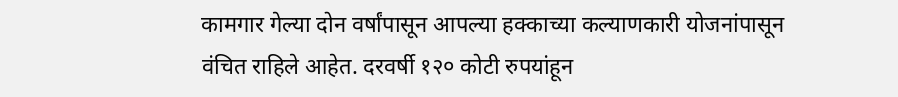कामगार गेल्या दोन वर्षांपासून आपल्या हक्काच्या कल्याणकारी योजनांपासून वंचित राहिले आहेत. दरवर्षी १२० कोटी रुपयांहून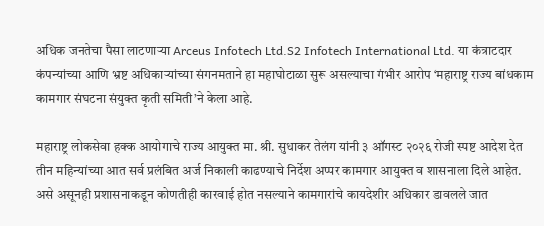अधिक जनतेचा पैसा लाटणाऱ्या Arceus Infotech Ltd.S2 Infotech International Ltd. या कंत्राटदार कंपन्यांच्या आणि भ्रष्ट अधिकाऱ्यांच्या संगनमताने हा महाघोटाळा सुरू असल्याचा गंभीर आरोप ‘महाराष्ट्र राज्य बांधकाम कामगार संघटना संयुक्त कृती समिती’ने केला आहे.

महाराष्ट्र लोकसेवा हक्क आयोगाचे राज्य आयुक्त मा. श्री. सुधाकर तेलंग यांनी ३ ऑगस्ट २०२६ रोजी स्पष्ट आदेश देत तीन महिन्यांच्या आत सर्व प्रलंबित अर्ज निकाली काढण्याचे निर्देश अप्पर कामगार आयुक्त व शासनाला दिले आहेत. असे असूनही प्रशासनाकडून कोणतीही कारवाई होत नसल्याने कामगारांचे कायदेशीर अधिकार डावलले जात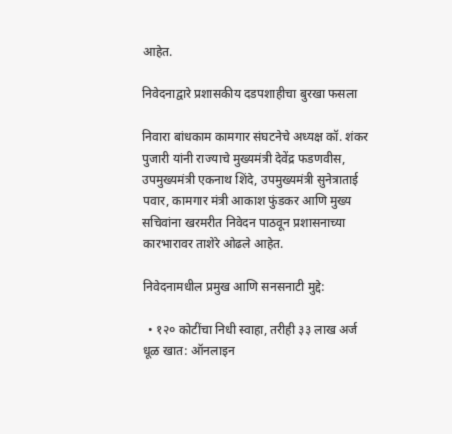आहेत.

निवेदनाद्वारे प्रशासकीय दडपशाहीचा बुरखा फसला

निवारा बांधकाम कामगार संघटनेचे अध्यक्ष कॉ. शंकर पुजारी यांनी राज्याचे मुख्यमंत्री देवेंद्र फडणवीस, उपमुख्यमंत्री एकनाथ शिंदे, उपमुख्यमंत्री सुनेत्राताई पवार, कामगार मंत्री आकाश फुंडकर आणि मुख्य सचिवांना खरमरीत निवेदन पाठवून प्रशासनाच्या कारभारावर ताशेरे ओढले आहेत.

निवेदनामधील प्रमुख आणि सनसनाटी मुद्दे:

  • १२० कोटींचा निधी स्वाहा, तरीही ३३ लाख अर्ज धूळ खात: ऑनलाइन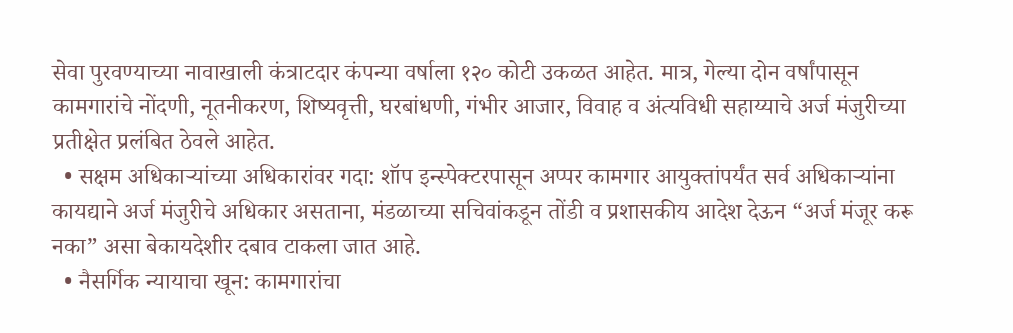सेवा पुरवण्याच्या नावाखाली कंत्राटदार कंपन्या वर्षाला १२० कोटी उकळत आहेत. मात्र, गेल्या दोन वर्षांपासून कामगारांचे नोंदणी, नूतनीकरण, शिष्यवृत्ती, घरबांधणी, गंभीर आजार, विवाह व अंत्यविधी सहाय्याचे अर्ज मंजुरीच्या प्रतीक्षेत प्रलंबित ठेवले आहेत.
  • सक्षम अधिकाऱ्यांच्या अधिकारांवर गदा: शॉप इन्स्पेक्टरपासून अप्पर कामगार आयुक्तांपर्यंत सर्व अधिकाऱ्यांना कायद्याने अर्ज मंजुरीचे अधिकार असताना, मंडळाच्या सचिवांकडून तोंडी व प्रशासकीय आदेश देऊन “अर्ज मंजूर करू नका” असा बेकायदेशीर दबाव टाकला जात आहे.
  • नैसर्गिक न्यायाचा खून: कामगारांचा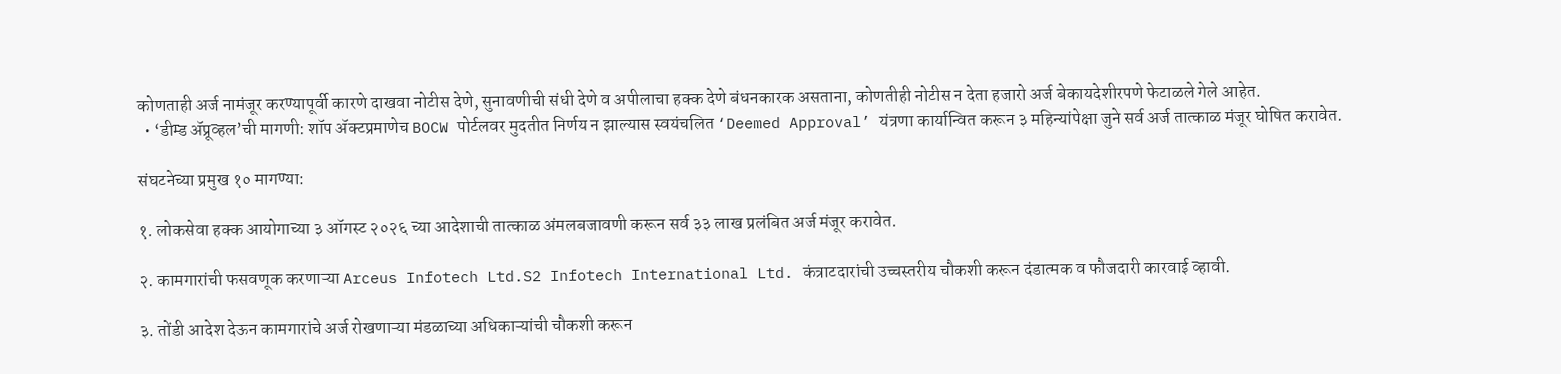कोणताही अर्ज नामंजूर करण्यापूर्वी कारणे दाखवा नोटीस देणे, सुनावणीची संधी देणे व अपीलाचा हक्क देणे बंधनकारक असताना, कोणतीही नोटीस न देता हजारो अर्ज बेकायदेशीरपणे फेटाळले गेले आहेत.
  • ‘डीम्ड ॲप्रूव्हल’ची मागणी: शॉप ॲक्टप्रमाणेच BOCW पोर्टलवर मुदतीत निर्णय न झाल्यास स्वयंचलित ‘Deemed Approval’ यंत्रणा कार्यान्वित करून ३ महिन्यांपेक्षा जुने सर्व अर्ज तात्काळ मंजूर घोषित करावेत.

संघटनेच्या प्रमुख १० मागण्या:

१. लोकसेवा हक्क आयोगाच्या ३ ऑगस्ट २०२६ च्या आदेशाची तात्काळ अंमलबजावणी करून सर्व ३३ लाख प्रलंबित अर्ज मंजूर करावेत.

२. कामगारांची फसवणूक करणाऱ्या Arceus Infotech Ltd.S2 Infotech International Ltd. कंत्राटदारांची उच्चस्तरीय चौकशी करून दंडात्मक व फौजदारी कारवाई व्हावी.

३. तोंडी आदेश देऊन कामगारांचे अर्ज रोखणाऱ्या मंडळाच्या अधिकाऱ्यांची चौकशी करून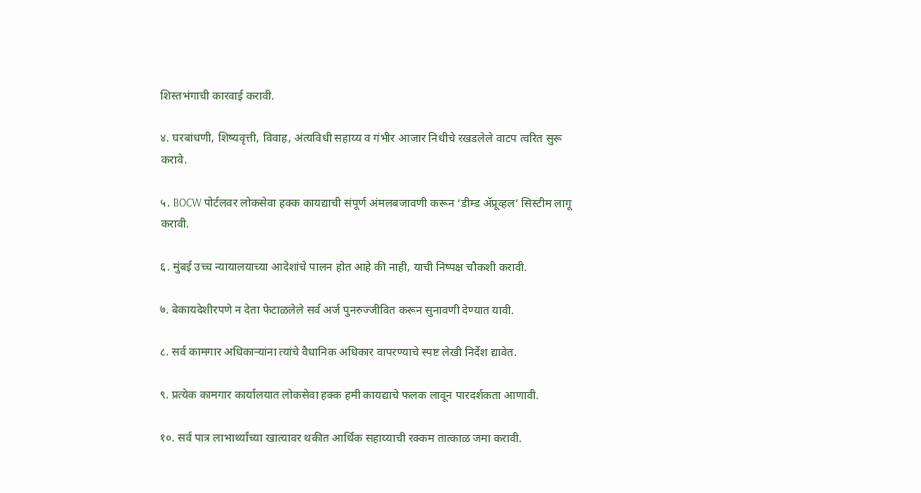शिस्तभंगाची कारवाई करावी.

४. घरबांधणी, शिष्यवृत्ती, विवाह, अंत्यविधी सहाय्य व गंभीर आजार निधीचे रखडलेले वाटप त्वरित सुरू करावे.

५. BOCW पोर्टलवर लोकसेवा हक्क कायद्याची संपूर्ण अंमलबजावणी करून ‘डीम्ड ॲप्रूव्हल’ सिस्टीम लागू करावी.

६. मुंबई उच्च न्यायालयाच्या आदेशांचे पालन होत आहे की नाही, याची निष्पक्ष चौकशी करावी.

७. बेकायदेशीरपणे न देता फेटाळलेले सर्व अर्ज पुनरुज्जीवित करून सुनावणी देण्यात यावी.

८. सर्व कामगार अधिकाऱ्यांना त्यांचे वैधानिक अधिकार वापरण्याचे स्पष्ट लेखी निर्देश द्यावेत.

९. प्रत्येक कामगार कार्यालयात लोकसेवा हक्क हमी कायद्याचे फलक लावून पारदर्शकता आणावी.

१०. सर्व पात्र लाभार्थ्यांच्या खात्यावर थकीत आर्थिक सहाय्याची रक्कम तात्काळ जमा करावी.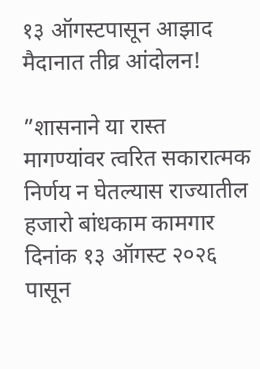१३ ऑगस्टपासून आझाद मैदानात तीव्र आंदोलन!

”शासनाने या रास्त मागण्यांवर त्वरित सकारात्मक निर्णय न घेतल्यास राज्यातील हजारो बांधकाम कामगार दिनांक १३ ऑगस्ट २०२६ पासून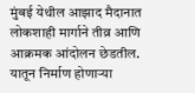मुंबई येथील आझाद मैदानात लोकशाही मार्गाने तीव्र आणि आक्रमक आंदोलन छेडतील. यातून निर्माण होणाऱ्या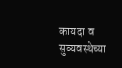कायदा व सुव्यवस्थेच्या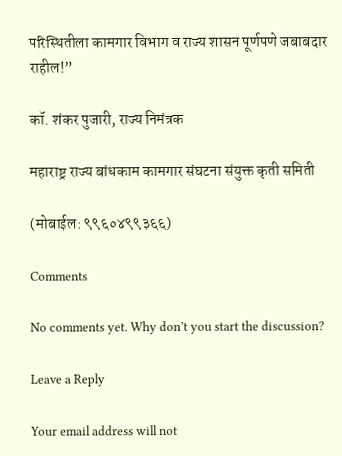परिस्थितीला कामगार विभाग व राज्य शासन पूर्णपणे जबाबदार राहील!”

कॉ. शंकर पुजारी, राज्य निमंत्रक

महाराष्ट्र राज्य बांधकाम कामगार संघटना संयुक्त कृती समिती

(मोबाईल: ९९६०४९९३६६)

Comments

No comments yet. Why don’t you start the discussion?

Leave a Reply

Your email address will not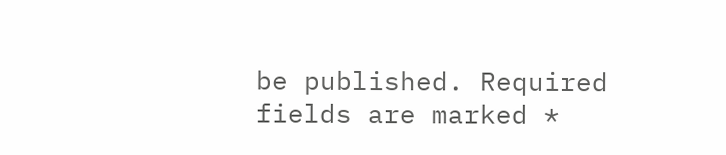be published. Required fields are marked *